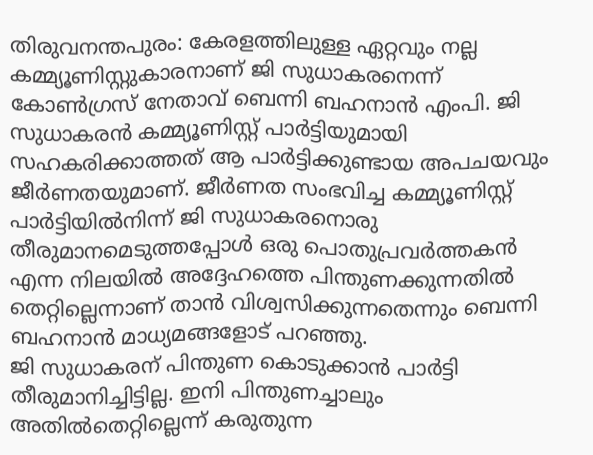തിരുവനന്തപുരം: കേരളത്തിലുള്ള ഏറ്റവും നല്ല കമ്മ്യൂണിസ്റ്റുകാരനാണ് ജി സുധാകരനെന്ന് കോൺഗ്രസ് നേതാവ് ബെന്നി ബഹനാൻ എംപി. ജി സുധാകരൻ കമ്മ്യൂണിസ്റ്റ് പാർട്ടിയുമായി സഹകരിക്കാത്തത് ആ പാർട്ടിക്കുണ്ടായ അപചയവും ജീർണതയുമാണ്. ജീർണത സംഭവിച്ച കമ്മ്യൂണിസ്റ്റ് പാർട്ടിയിൽനിന്ന് ജി സുധാകരനൊരു തീരുമാനമെടുത്തപ്പോൾ ഒരു പൊതുപ്രവർത്തകൻ എന്ന നിലയിൽ അദ്ദേഹത്തെ പിന്തുണക്കുന്നതിൽ തെറ്റില്ലെന്നാണ് താൻ വിശ്വസിക്കുന്നതെന്നും ബെന്നി ബഹനാൻ മാധ്യമങ്ങളോട് പറഞ്ഞു.
ജി സുധാകരന് പിന്തുണ കൊടുക്കാൻ പാർട്ടി തീരുമാനിച്ചിട്ടില്ല. ഇനി പിന്തുണച്ചാലും അതിൽതെറ്റില്ലെന്ന് കരുതുന്ന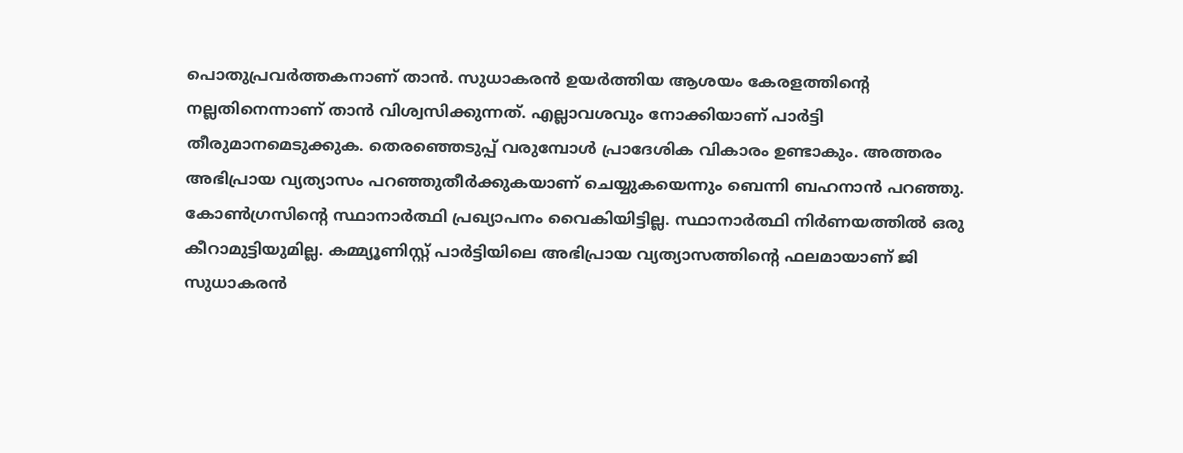പൊതുപ്രവർത്തകനാണ് താൻ. സുധാകരൻ ഉയർത്തിയ ആശയം കേരളത്തിന്റെ നല്ലതിനെന്നാണ് താൻ വിശ്വസിക്കുന്നത്. എല്ലാവശവും നോക്കിയാണ് പാർട്ടി തീരുമാനമെടുക്കുക. തെരഞ്ഞെടുപ്പ് വരുമ്പോൾ പ്രാദേശിക വികാരം ഉണ്ടാകും. അത്തരം അഭിപ്രായ വ്യത്യാസം പറഞ്ഞുതീർക്കുകയാണ് ചെയ്യുകയെന്നും ബെന്നി ബഹനാൻ പറഞ്ഞു.
കോൺഗ്രസിന്റെ സ്ഥാനാർത്ഥി പ്രഖ്യാപനം വൈകിയിട്ടില്ല. സ്ഥാനാർത്ഥി നിർണയത്തിൽ ഒരു കീറാമുട്ടിയുമില്ല. കമ്മ്യൂണിസ്റ്റ് പാർട്ടിയിലെ അഭിപ്രായ വ്യത്യാസത്തിന്റെ ഫലമായാണ് ജി സുധാകരൻ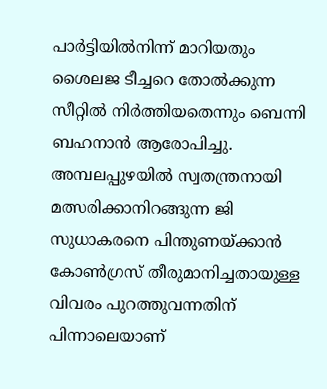പാർട്ടിയിൽനിന്ന് മാറിയതും ശൈലജ ടീച്ചറെ തോൽക്കുന്ന സീറ്റിൽ നിർത്തിയതെന്നും ബെന്നി ബഹനാൻ ആരോപിച്ചു.
അമ്പലപ്പുഴയിൽ സ്വതന്ത്രനായി മത്സരിക്കാനിറങ്ങുന്ന ജി സുധാകരനെ പിന്തുണയ്ക്കാൻ കോൺഗ്രസ് തീരുമാനിച്ചതായുള്ള വിവരം പുറത്തുവന്നതിന് പിന്നാലെയാണ്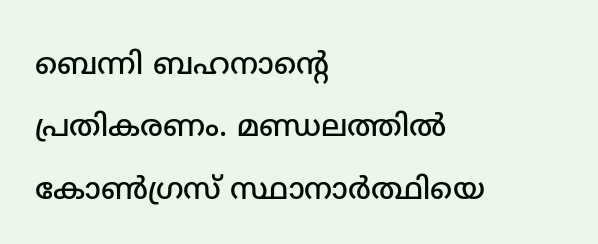ബെന്നി ബഹനാന്റെ പ്രതികരണം. മണ്ഡലത്തിൽ കോൺഗ്രസ് സ്ഥാനാർത്ഥിയെ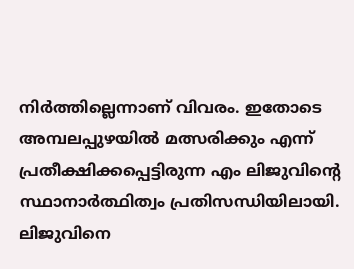നിർത്തില്ലെന്നാണ് വിവരം. ഇതോടെ അമ്പലപ്പുഴയിൽ മത്സരിക്കും എന്ന് പ്രതീക്ഷിക്കപ്പെട്ടിരുന്ന എം ലിജുവിന്റെ സ്ഥാനാർത്ഥിത്വം പ്രതിസന്ധിയിലായി. ലിജുവിനെ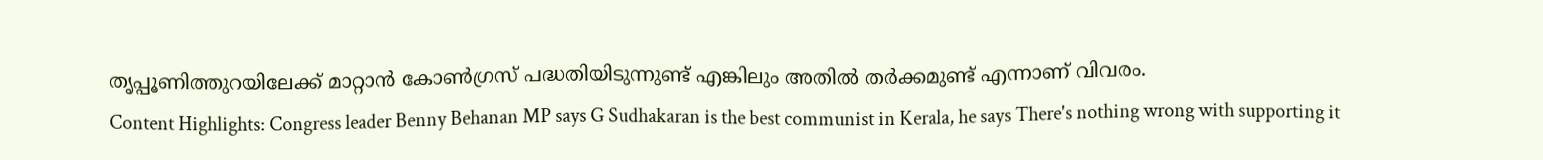തൃപ്പൂണിത്തുറയിലേക്ക് മാറ്റാൻ കോൺഗ്രസ് പദ്ധതിയിടുന്നുണ്ട് എങ്കിലും അതിൽ തർക്കമുണ്ട് എന്നാണ് വിവരം.
Content Highlights: Congress leader Benny Behanan MP says G Sudhakaran is the best communist in Kerala, he says There's nothing wrong with supporting it